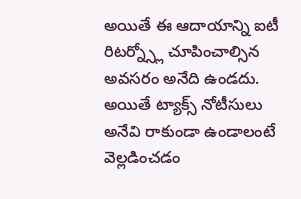అయితే ఈ ఆదాయాన్ని ఐటీ రిటర్న్స్లో చూపించాల్సిన అవసరం అనేది ఉండదు. అయితే ట్యాక్స్ నోటీసులు అనేవి రాకుండా ఉండాలంటే వెల్లడించడం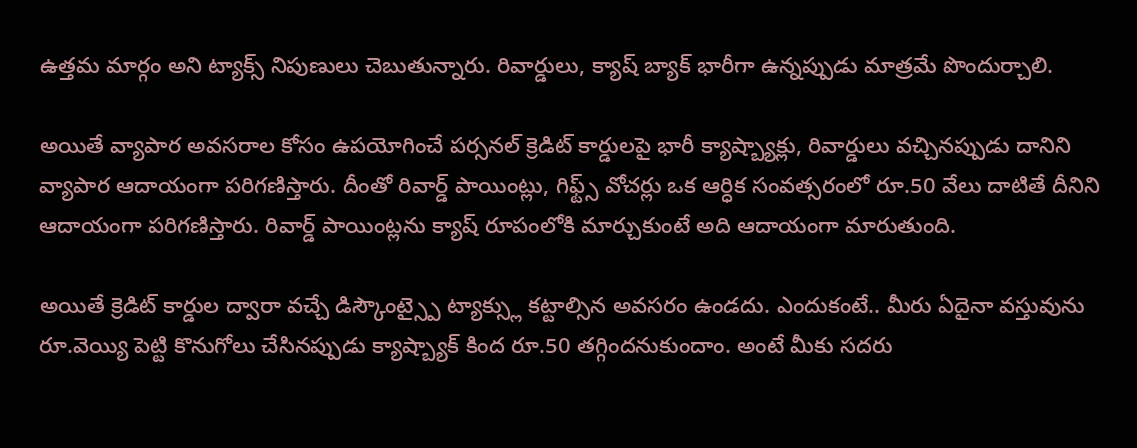ఉత్తమ మార్గం అని ట్యాక్స్ నిపుణులు చెబుతున్నారు. రివార్డులు, క్యాష్ బ్యాక్ భారీగా ఉన్నప్పుడు మాత్రమే పొందుర్చాలి.

అయితే వ్యాపార అవసరాల కోసం ఉపయోగించే పర్సనల్ క్రెడిట్ కార్డులపై భారీ క్యాష్బ్యాక్లు, రివార్డులు వచ్చినప్పుడు దానిని వ్యాపార ఆదాయంగా పరిగణిస్తారు. దీంతో రివార్డ్ పాయింట్లు, గిఫ్ట్స్ వోచర్లు ఒక ఆర్ధిక సంవత్సరంలో రూ.50 వేలు దాటితే దీనిని ఆదాయంగా పరిగణిస్తారు. రివార్డ్ పాయింట్లను క్యాష్ రూపంలోకి మార్చుకుంటే అది ఆదాయంగా మారుతుంది.

అయితే క్రెడిట్ కార్డుల ద్వారా వచ్చే డిస్కౌంట్స్పై ట్యాక్స్లు కట్టాల్సిన అవసరం ఉండదు. ఎందుకంటే.. మీరు ఏదైనా వస్తువును రూ.వెయ్యి పెట్టి కొనుగోలు చేసినప్పుడు క్యాష్బ్యాక్ కింద రూ.50 తగ్గిందనుకుందాం. అంటే మీకు సదరు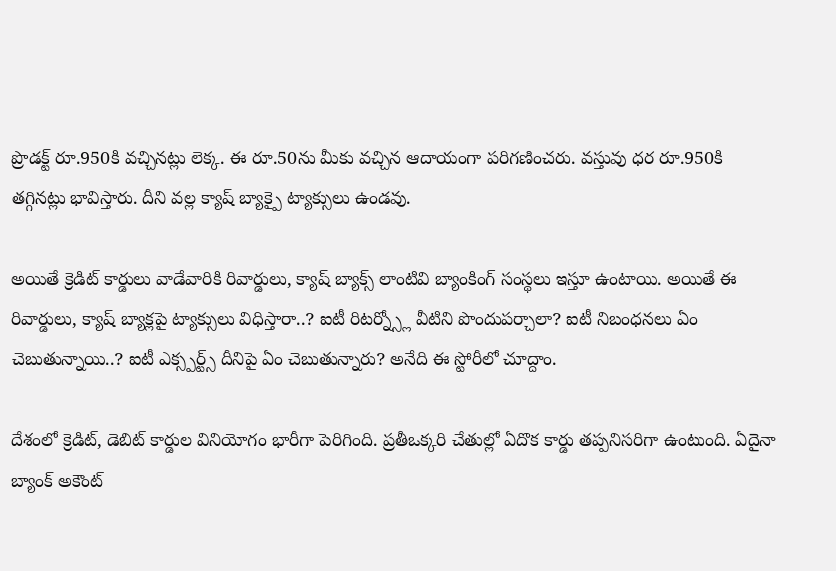ప్రొడక్ట్ రూ.950కి వచ్చినట్లు లెక్క. ఈ రూ.50ను మీకు వచ్చిన ఆదాయంగా పరిగణించరు. వస్తువు ధర రూ.950కి తగ్గినట్లు భావిస్తారు. దీని వల్ల క్యాష్ బ్యాక్పై ట్యాక్సులు ఉండవు.

అయితే క్రెడిట్ కార్డులు వాడేవారికి రివార్డులు, క్యాష్ బ్యాక్స్ లాంటివి బ్యాంకింగ్ సంస్థలు ఇస్తూ ఉంటాయి. అయితే ఈ రివార్డులు, క్యాష్ బ్యాక్లపై ట్యాక్సులు విధిస్తారా..? ఐటీ రిటర్న్స్లో వీటిని పొందుపర్చాలా? ఐటీ నిబంధనలు ఏం చెబుతున్నాయి..? ఐటీ ఎక్స్పర్ట్స్ దీనిపై ఏం చెబుతున్నారు? అనేది ఈ స్టోరీలో చూద్దాం.

దేశంలో క్రెడిట్, డెబిట్ కార్డుల వినియోగం భారీగా పెరిగింది. ప్రతీఒక్కరి చేతుల్లో ఏదొక కార్డు తప్పనిసరిగా ఉంటుంది. ఏదైనా బ్యాంక్ అకౌంట్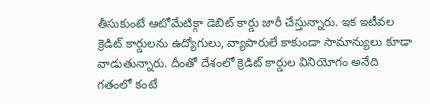తీసుకుంటే ఆటోమేటిక్గా డెబిట్ కార్డు జారీ చేస్తున్నారు. ఇక ఇటీవల క్రెడిట్ కార్డులను ఉద్యోగులు, వ్యాపారులే కాకుండా సామాన్యులు కూడా వాడుతున్నారు. దీంతో దేశంలో క్రెడిట్ కార్డుల వినియోగం అనేది గతంలో కంటే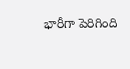భారీగా పెరిగింది